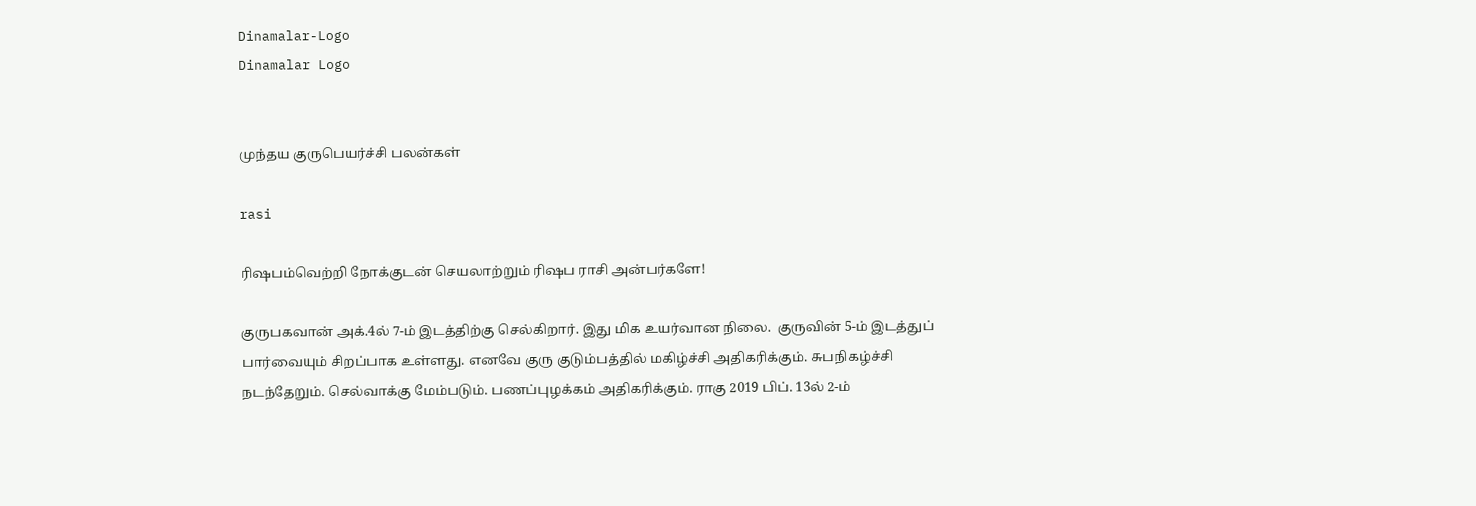Dinamalar-Logo
Dinamalar Logo


முந்தய குருபெயர்ச்சி பலன்கள்

rasi

ரிஷபம்வெற்றி நோக்குடன் செயலாற்றும் ரிஷப ராசி அன்பர்களே!

குருபகவான் அக்.4ல் 7-ம் இடத்திற்கு செல்கிறார். இது மிக உயர்வான நிலை.  குருவின் 5-ம் இடத்துப் பார்வையும் சிறப்பாக உள்ளது. எனவே குரு குடும்பத்தில் மகிழ்ச்சி அதிகரிக்கும். சுபநிகழ்ச்சி நடந்தேறும். செல்வாக்கு மேம்படும். பணப்புழக்கம் அதிகரிக்கும். ராகு 2019 பிப். 13ல் 2-ம்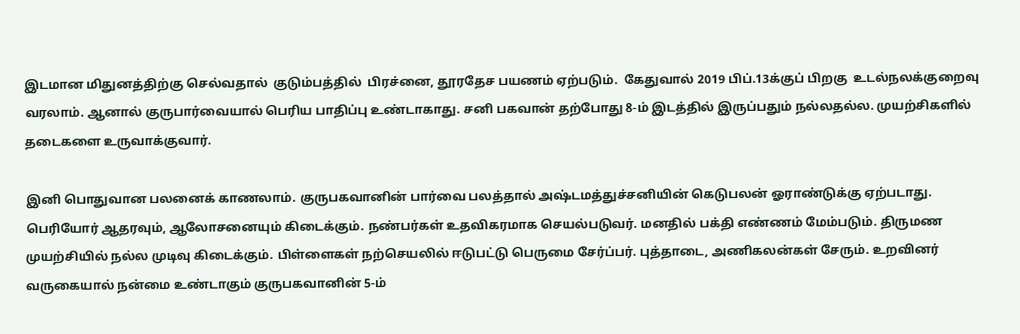இடமான மிதுனத்திற்கு செல்வதால்  குடும்பத்தில்  பிரச்னை, தூரதேச பயணம் ஏற்படும்.  கேதுவால் 2019 பிப்.13க்குப் பிறகு  உடல்நலக்குறைவு  வரலாம். ஆனால் குருபார்வையால் பெரிய பாதிப்பு உண்டாகாது. சனி பகவான் தற்போது 8-ம் இடத்தில் இருப்பதும் நல்லதல்ல. முயற்சிகளில் தடைகளை உருவாக்குவார்.

இனி பொதுவான பலனைக் காணலாம். குருபகவானின் பார்வை பலத்தால் அஷ்டமத்துச்சனியின் கெடுபலன் ஓராண்டுக்கு ஏற்படாது. பெரியோர் ஆதரவும், ஆலோசனையும் கிடைக்கும். நண்பர்கள் உதவிகரமாக செயல்படுவர். மனதில் பக்தி எண்ணம் மேம்படும். திருமண முயற்சியில் நல்ல முடிவு கிடைக்கும். பிள்ளைகள் நற்செயலில் ஈடுபட்டு பெருமை சேர்ப்பர். புத்தாடை, அணிகலன்கள் சேரும். உறவினர் வருகையால் நன்மை உண்டாகும் குருபகவானின் 5-ம்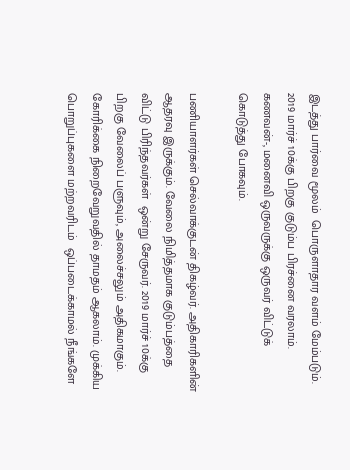இடத்து பார்வை மூலம்  பொருளாதார வளம் மேம்படும். 2019 மார்ச் 10க்கு பிறகு குடும்ப பிரச்னை வரலாம். கணவன்-, மனைவி ஒருவருக்கு ஒருவர் விட்டுக் கொடுத்து போகவும்.

பணியாளர்கள் செல்வாக்குடன் திகழ்வர். அதிகாரிகளின் ஆதரவு இருக்கும். வேலை நிமித்தமாக குடும்பத்தை விட்டு பிரிந்தவர்கள்  ஒன்று சேருவர். 2019 மார்ச் 10க்கு பிறகு வேலைப் பளுவும், அலைச்சலும் அதிகமாகும்.  கோரிக்கை நிறைவேறுவதில் தாமதம் ஆகலாம். முக்கிய பொறுப்புகளை மற்றவரிடம்  ஒப்படைக்காமல் நீங்களே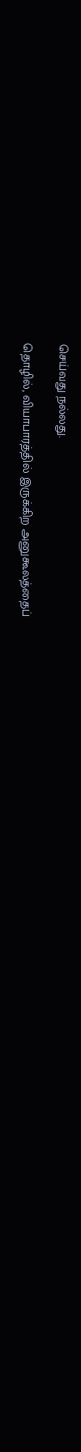செய்வது நல்லது.

தொழில், வியாபாரத்தில் இருக்கிற அனுகூலத்தைப்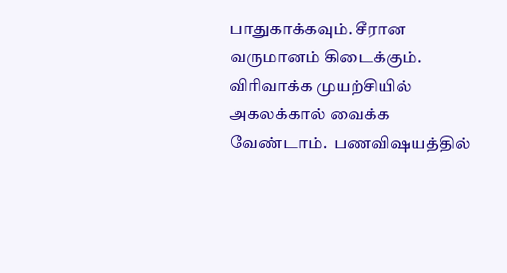பாதுகாக்கவும். சீரான வருமானம் கிடைக்கும். விரிவாக்க முயற்சியில் அகலக்கால் வைக்க வேண்டாம்.  பணவிஷயத்தில்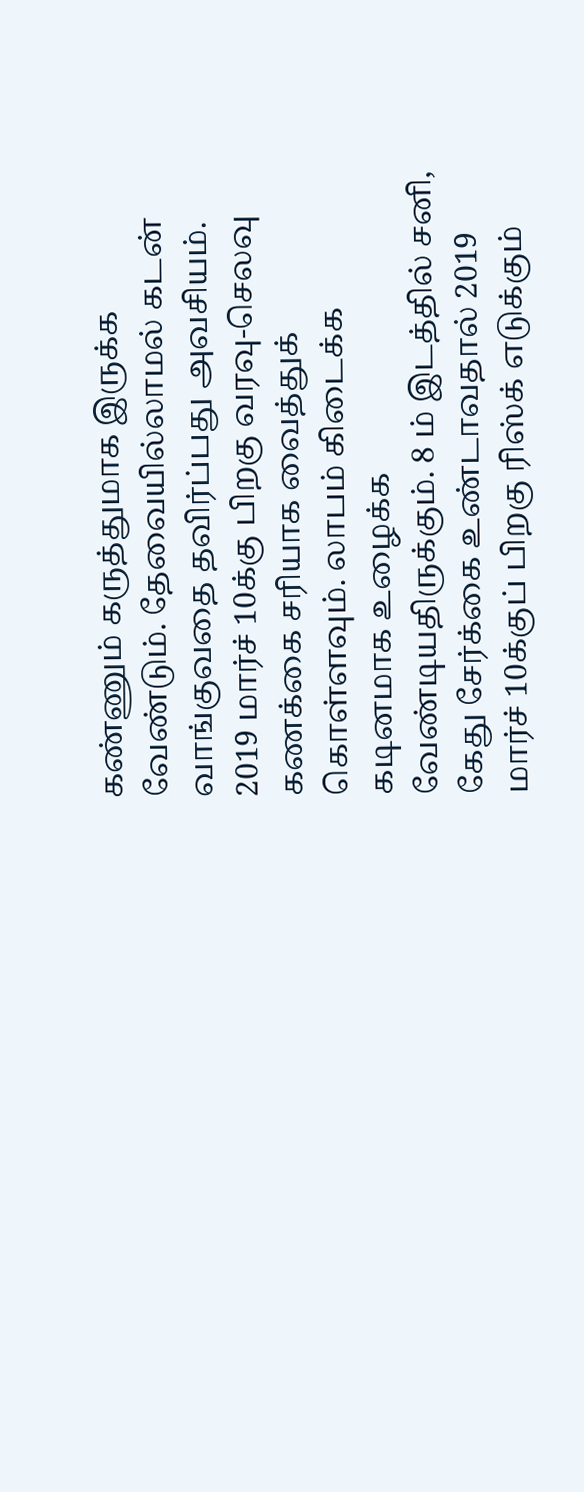கண்ணும் கருத்துமாக இருக்க வேண்டும். தேவையில்லாமல் கடன் வாங்குவதை தவிர்ப்பது அவசியம். 2019 மார்ச் 10க்கு பிறகு வரவு-செலவு கணக்கை சரியாக வைத்துக் கொள்ளவும். லாபம் கிடைக்க கடினமாக உழைக்க வேண்டியதிருக்கும். 8 ம் இடத்தில் சனி, கேது சேர்க்கை உண்டாவதால் 2019 மார்ச் 10க்குப் பிறகு ரிஸ்க் எடுக்கும்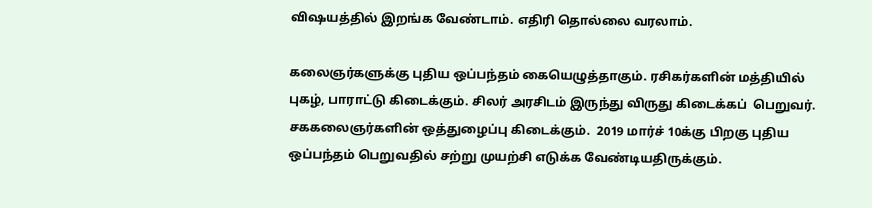விஷயத்தில் இறங்க வேண்டாம். எதிரி தொல்லை வரலாம்.

கலைஞர்களுக்கு புதிய ஒப்பந்தம் கையெழுத்தாகும். ரசிகர்களின் மத்தியில் புகழ், பாராட்டு கிடைக்கும். சிலர் அரசிடம் இருந்து விருது கிடைக்கப்  பெறுவர். சககலைஞர்களின் ஒத்துழைப்பு கிடைக்கும்.  2019 மார்ச் 10க்கு பிறகு புதிய ஒப்பந்தம் பெறுவதில் சற்று முயற்சி எடுக்க வேண்டியதிருக்கும்.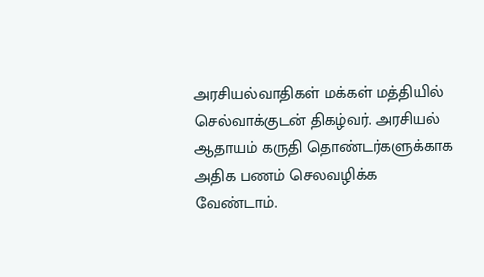அரசியல்வாதிகள் மக்கள் மத்தியில் செல்வாக்குடன் திகழ்வர். அரசியல் ஆதாயம் கருதி தொண்டர்களுக்காக அதிக பணம் செலவழிக்க வேண்டாம்.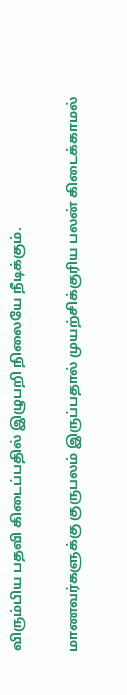விரும்பிய பதவி கிடைப்பதில் இழுபறி நிலையே நீடிக்கும்.

மாணவர்களுக்கு குருபலம் இருப்பதால் முயற்சிக்குரிய பலன் கிடைக்காமல்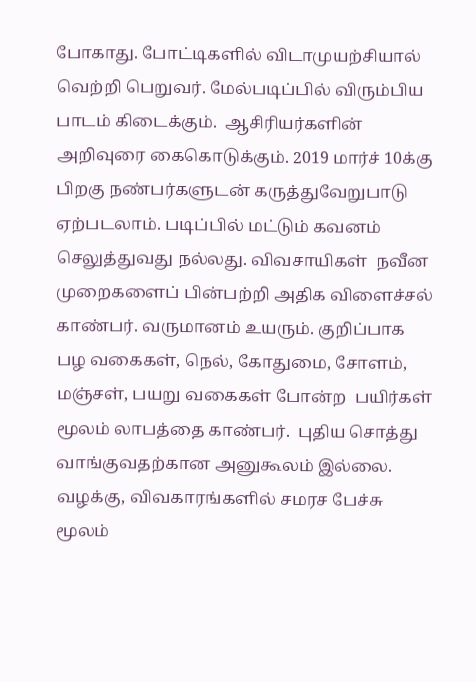போகாது. போட்டிகளில் விடாமுயற்சியால் வெற்றி பெறுவர். மேல்படிப்பில் விரும்பிய பாடம் கிடைக்கும்.  ஆசிரியர்களின் அறிவுரை கைகொடுக்கும். 2019 மார்ச் 10க்கு பிறகு நண்பர்களுடன் கருத்துவேறுபாடு ஏற்படலாம். படிப்பில் மட்டும் கவனம் செலுத்துவது நல்லது. விவசாயிகள்  நவீன முறைகளைப் பின்பற்றி அதிக விளைச்சல் காண்பர். வருமானம் உயரும். குறிப்பாக பழ வகைகள், நெல், கோதுமை, சோளம், மஞ்சள், பயறு வகைகள் போன்ற  பயிர்கள் மூலம் லாபத்தை காண்பர்.  புதிய சொத்து வாங்குவதற்கான அனுகூலம் இல்லை. வழக்கு, விவகாரங்களில் சமரச பேச்சு மூலம்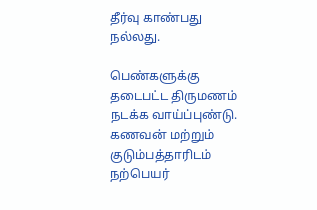தீர்வு காண்பது நல்லது.

பெண்களுக்கு தடைபட்ட திருமணம் நடக்க வாய்ப்புண்டு. கணவன் மற்றும் குடும்பத்தாரிடம் நற்பெயர்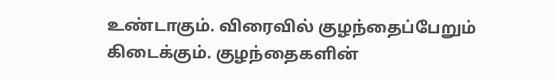உண்டாகும். விரைவில் குழந்தைப்பேறும் கிடைக்கும். குழந்தைகளின்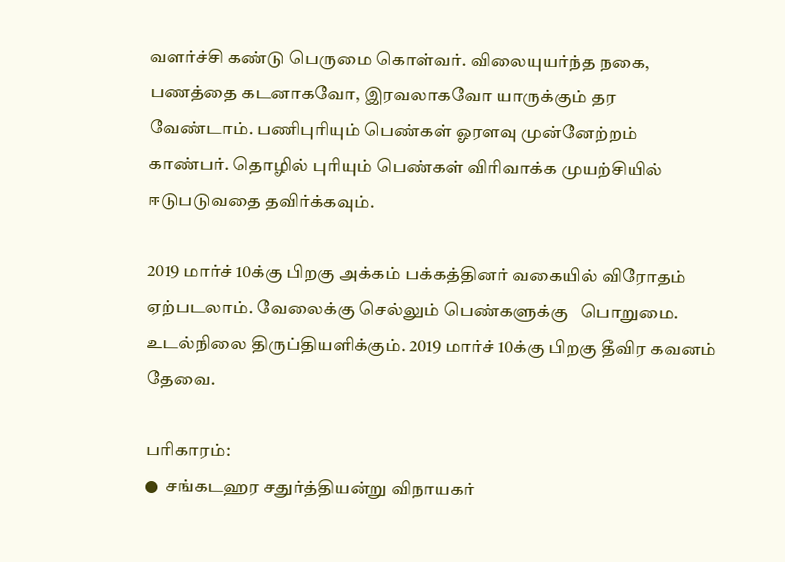வளர்ச்சி கண்டு பெருமை கொள்வர். விலையுயர்ந்த நகை, பணத்தை கடனாகவோ, இரவலாகவோ யாருக்கும் தர வேண்டாம். பணிபுரியும் பெண்கள் ஓரளவு முன்னேற்றம் காண்பர். தொழில் புரியும் பெண்கள் விரிவாக்க முயற்சியில் ஈடுபடுவதை தவிர்க்கவும்.

2019 மார்ச் 10க்கு பிறகு அக்கம் பக்கத்தினர் வகையில் விரோதம் ஏற்படலாம். வேலைக்கு செல்லும் பெண்களுக்கு   பொறுமை. உடல்நிலை திருப்தியளிக்கும். 2019 மார்ச் 10க்கு பிறகு தீவிர கவனம் தேவை.

பரிகாரம்:
●  சங்கடஹர சதுர்த்தியன்று விநாயகர்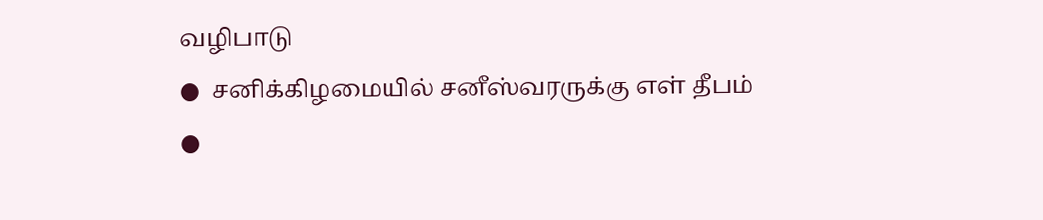வழிபாடு
●  சனிக்கிழமையில் சனீஸ்வரருக்கு எள் தீபம்
●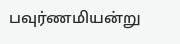பவுர்ணமியன்று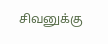சிவனுக்கு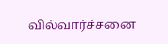வில்வார்ச்சனை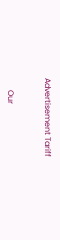Advertisement Tariff


      Our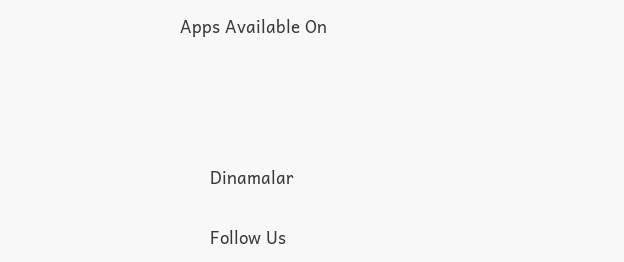Apps Available On




      Dinamalar

      Follow Us